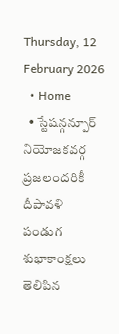Thursday, 12 February 2026
  • Home
  • స్టేషన్గన్పూర్ నియోజకవర్గ ప్రజలందరికీ దీపావళి పండుగ శుభాకాంక్షలు తెలిపిన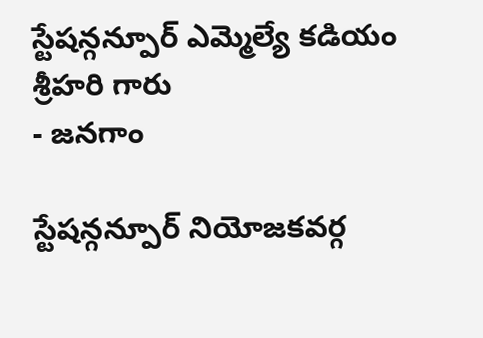స్టేషన్గన్పూర్ ఎమ్మెల్యే కడియం శ్రీహరి గారు
- జనగాం

స్టేషన్గన్పూర్ నియోజకవర్గ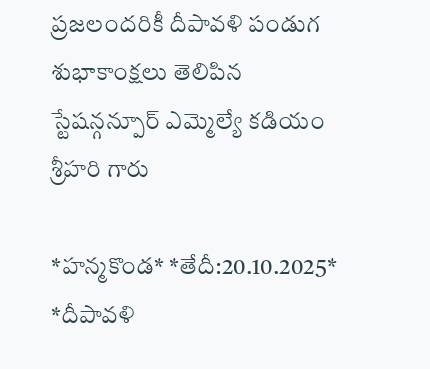ప్రజలందరికీ దీపావళి పండుగ శుభాకాంక్షలు తెలిపిన స్టేషన్గన్పూర్ ఎమ్మెల్యే కడియం శ్రీహరి గారు

*హన్మకొండ* *తేదీ:20.10.2025* *దీపావళి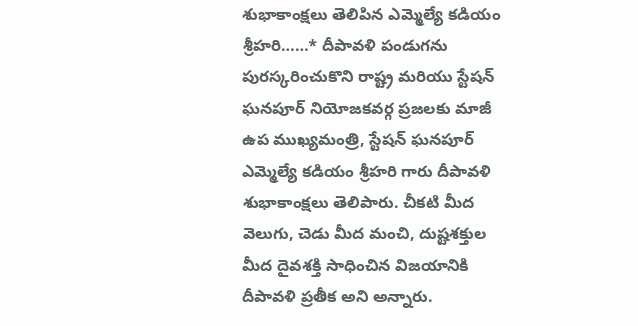శుభాకాంక్షలు తెలిపిన ఎమ్మెల్యే కడియం శ్రీహరి……* దీపావళి పండుగను పురస్కరించుకొని రాష్ట్ర మరియు స్టేషన్ ఘనపూర్ నియోజకవర్గ ప్రజలకు మాజీ ఉప ముఖ్యమంత్రి, స్టేషన్ ఘనపూర్ ఎమ్మెల్యే కడియం శ్రీహరి గారు దీపావళి శుభాకాంక్షలు తెలిపారు. చీకటి మీద వెలుగు, చెడు మీద మంచి, దుష్టశక్తుల మీద దైవశక్తి సాధించిన విజయానికి దీపావళి ప్రతీక అని అన్నారు.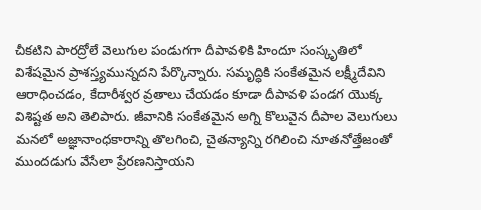చీకటిని పారద్రోలే వెలుగుల పండుగగా దీపావళికి హిందూ సంస్కృతిలో విశేషమైన ప్రాశస్త్యమున్నదని పేర్కొన్నారు. సమృద్ధికి సంకేతమైన లక్ష్మీదేవిని ఆరాధించడం, కేదారీశ్వర వ్రతాలు చేయ‌డం కూడా దీపావళి పండగ యొక్క విశిష్టత అని తెలిపారు. జీవానికి సంకేతమైన అగ్ని కొలువైన దీపాల వెలుగులు మనలో అజ్ఞానాంధకారాన్ని తొలగించి, చైతన్యాన్ని రగిలించి నూతనోత్తేజంతో ముందడుగు వేసేలా ప్రేరణనిస్తాయని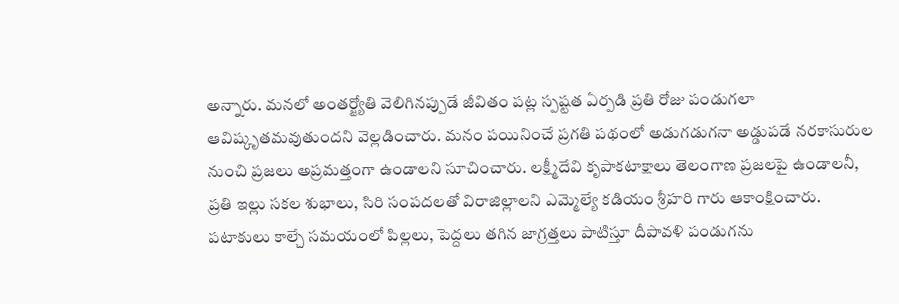అన్నారు. మనలో అంతర్జ్యోతి వెలిగినప్పుడే జీవితం పట్ల స్పష్టత ఏర్పడి ప్రతి రోజు పండుగలా ఆవిష్కృతమవుతుందని వెల్లడించారు. మనం పయినించే ప్రగతి పథంలో అడుగడుగనా అడ్డుపడే నరకాసురుల నుంచి ప్రజలు అప్రమత్తంగా ఉండాలని సూచించారు. లక్ష్మీదేవి కృపాకటాక్షాలు తెలంగాణ ప్రజలపై ఉండాలనీ, ప్రతి ఇల్లు సకల శుభాలు, సిరి సంపదలతో విరాజిల్లాలని ఎమ్మెల్యే కడియం శ్రీహరి గారు ఆకాంక్షించారు. పటాకులు కాల్చే సమయంలో పిల్లలు, పెద్దలు తగిన జాగ్రత్తలు పాటిస్తూ దీపావళి పండుగను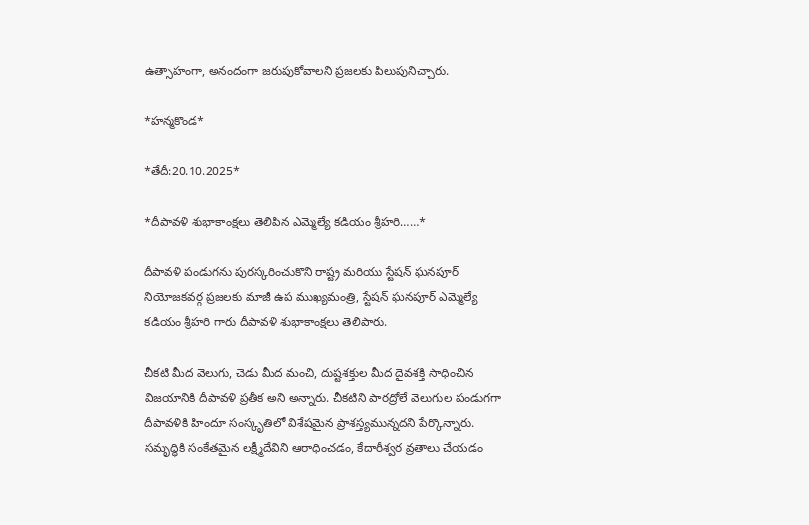ఉత్సాహంగా, అనందంగా జరుపుకోవాలని ప్రజలకు పిలుపునిచ్చారు.

*హన్మకొండ*

*తేదీ:20.10.2025*

*దీపావళి శుభాకాంక్షలు తెలిపిన ఎమ్మెల్యే కడియం శ్రీహరి……*

దీపావళి పండుగను పురస్కరించుకొని రాష్ట్ర మరియు స్టేషన్ ఘనపూర్ నియోజకవర్గ ప్రజలకు మాజీ ఉప ముఖ్యమంత్రి, స్టేషన్ ఘనపూర్ ఎమ్మెల్యే కడియం శ్రీహరి గారు దీపావళి శుభాకాంక్షలు తెలిపారు.

చీకటి మీద వెలుగు, చెడు మీద మంచి, దుష్టశక్తుల మీద దైవశక్తి సాధించిన విజయానికి దీపావళి ప్రతీక అని అన్నారు. చీకటిని పారద్రోలే వెలుగుల పండుగగా దీపావళికి హిందూ సంస్కృతిలో విశేషమైన ప్రాశస్త్యమున్నదని పేర్కొన్నారు. సమృద్ధికి సంకేతమైన లక్ష్మీదేవిని ఆరాధించడం, కేదారీశ్వర వ్రతాలు చేయ‌డం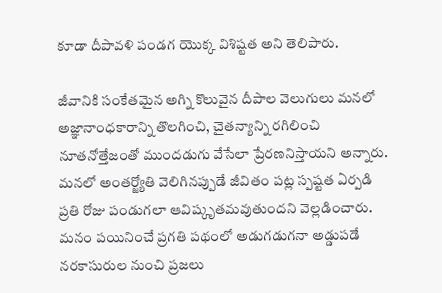కూడా దీపావళి పండగ యొక్క విశిష్టత అని తెలిపారు.

జీవానికి సంకేతమైన అగ్ని కొలువైన దీపాల వెలుగులు మనలో అజ్ఞానాంధకారాన్ని తొలగించి, చైతన్యాన్ని రగిలించి నూతనోత్తేజంతో ముందడుగు వేసేలా ప్రేరణనిస్తాయని అన్నారు. మనలో అంతర్జ్యోతి వెలిగినప్పుడే జీవితం పట్ల స్పష్టత ఏర్పడి ప్రతి రోజు పండుగలా ఆవిష్కృతమవుతుందని వెల్లడించారు. మనం పయినించే ప్రగతి పథంలో అడుగడుగనా అడ్డుపడే నరకాసురుల నుంచి ప్రజలు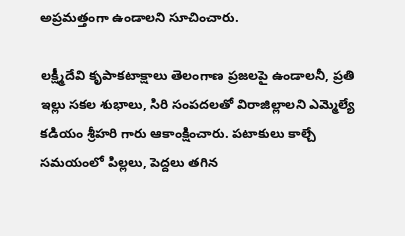అప్రమత్తంగా ఉండాలని సూచించారు.

లక్ష్మీదేవి కృపాకటాక్షాలు తెలంగాణ ప్రజలపై ఉండాలనీ, ప్రతి ఇల్లు సకల శుభాలు, సిరి సంపదలతో విరాజిల్లాలని ఎమ్మెల్యే కడియం శ్రీహరి గారు ఆకాంక్షించారు. పటాకులు కాల్చే సమయంలో పిల్లలు, పెద్దలు తగిన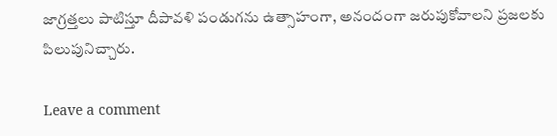జాగ్రత్తలు పాటిస్తూ దీపావళి పండుగను ఉత్సాహంగా, అనందంగా జరుపుకోవాలని ప్రజలకు పిలుపునిచ్చారు.

Leave a comment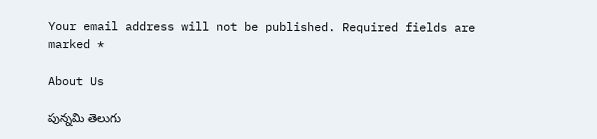Your email address will not be published. Required fields are marked *

About Us

పున్నమి తెలుగు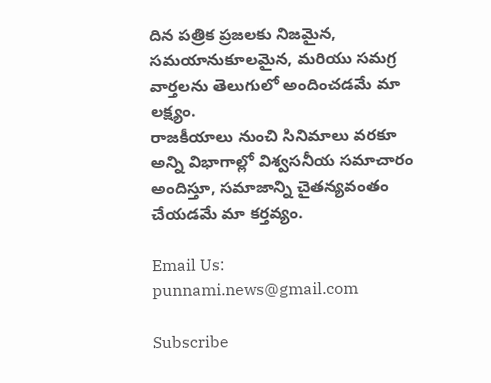దిన పత్రిక ప్రజలకు నిజమైన, సమయానుకూలమైన, మరియు సమగ్ర వార్తలను తెలుగులో అందించడమే మా లక్ష్యం.
రాజకీయాలు నుంచి సినిమాలు వరకూ అన్ని విభాగాల్లో విశ్వసనీయ సమాచారం అందిస్తూ, సమాజాన్ని చైతన్యవంతం చేయడమే మా కర్తవ్యం.

Email Us: punnami.news@gmail.com

Subscribe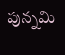పున్నమి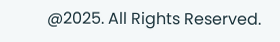@2025. All Rights Reserved.